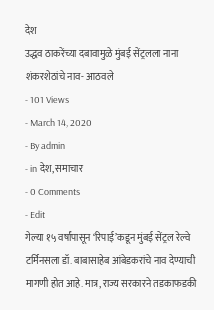देश
उद्धव ठाकरेंच्या दबावामुळे मुंबई सेंट्रलला नाना शंकरशेठांचे नाव- आठवले
- 101 Views
- March 14, 2020
- By admin
- in देश, समाचार
- 0 Comments
- Edit
गेल्या १५ वर्षांपासून ‘रिपाई’कडून मुंबई सेंट्रल रेल्वे टर्मिनसला डॉ. बाबासाहेब आंबेडकरांचे नाव देण्याची मागणी होत आहे. मात्र, राज्य सरकारने तडकाफडकी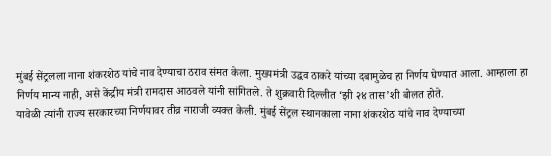मुंबई सेंट्रलला नाना शंकरशेठ यांचे नाव देण्याचा ठराव संमत केला. मुख्यमंत्री उद्धव ठाकरे यांच्या दबामुळेच हा निर्णय घेण्यात आला. आम्हाला हा निर्णय मान्य नाही, असे केंद्रीय मंत्री रामदास आठवले यांनी सांगितले. ते शुक्रवारी दिल्लीत ‘झी २४ तास’शी बोलत होते.
यावेळी त्यांनी राज्य सरकारच्या निर्णयावर तीव्र नाराजी व्यक्त केली. मुंबई सेंट्रल स्थानकाला नाना शंकरशेठ यांचे नाव देण्याच्या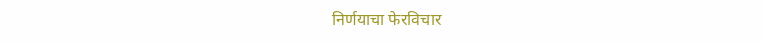निर्णयाचा फेरविचार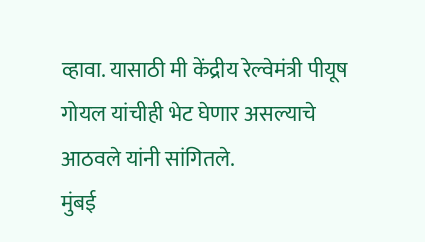व्हावा. यासाठी मी केंद्रीय रेल्वेमंत्री पीयूष गोयल यांचीही भेट घेणार असल्याचे आठवले यांनी सांगितले.
मुंबई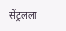सेंट्रलला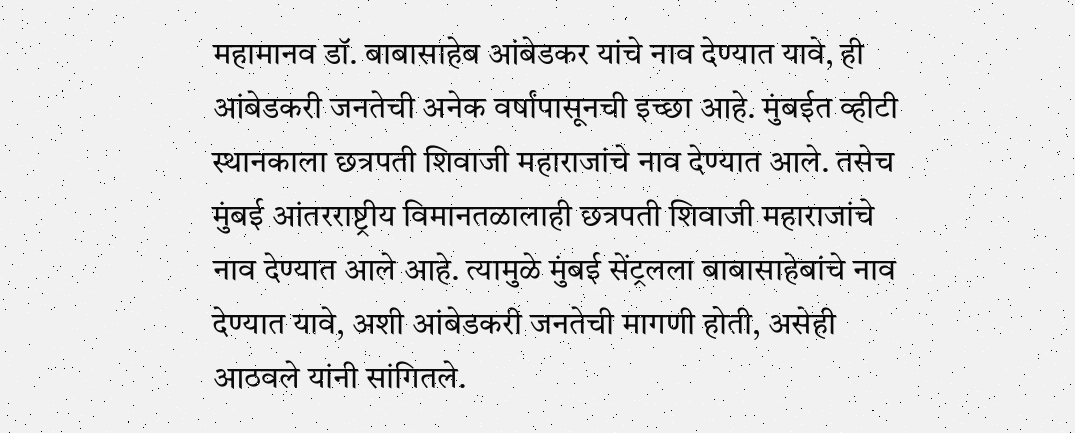महामानव डॉ. बाबासाहेब आंबेडकर यांचे नाव देण्यात यावे, ही आंबेडकरी जनतेची अनेक वर्षांपासूनची इच्छा आहे. मुंबईत व्हीटी स्थानकाला छत्रपती शिवाजी महाराजांचे नाव देण्यात आले. तसेच मुंबई आंतरराष्ट्रीय विमानतळालाही छत्रपती शिवाजी महाराजांचे नाव देण्यात आले आहे. त्यामुळे मुंबई सेंट्रलला बाबासाहेबांचे नाव देण्यात यावे, अशी आंबेडकरी जनतेची मागणी होती, असेही आठवले यांनी सांगितले.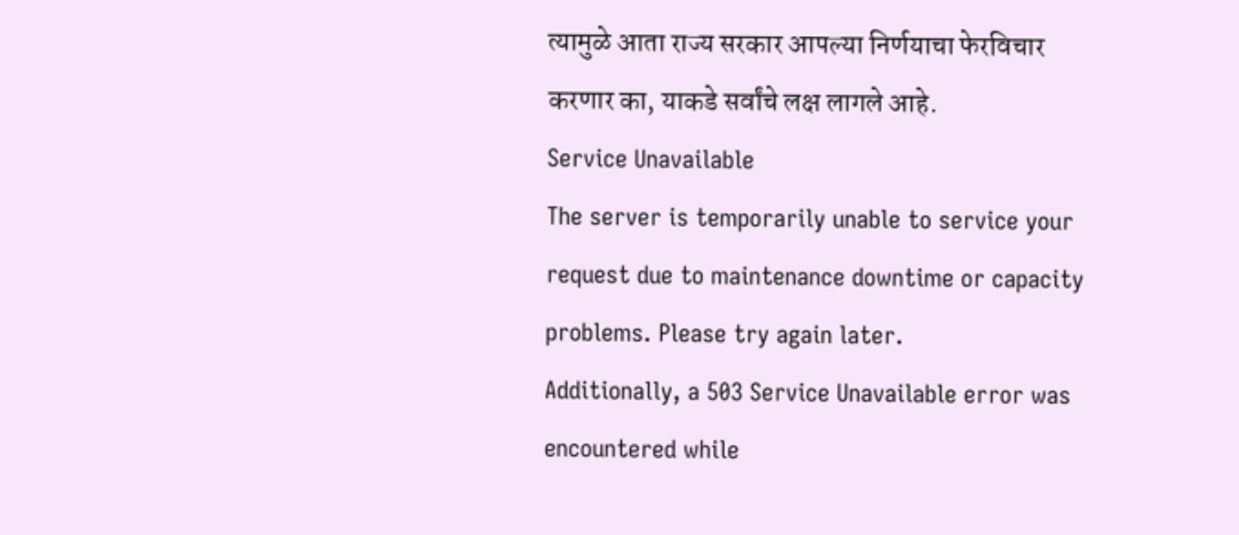त्यामुळे आता राज्य सरकार आपल्या निर्णयाचा फेरविचार करणार का, याकडे सर्वांचे लक्ष लागले आहे.
Service Unavailable
The server is temporarily unable to service your request due to maintenance downtime or capacity problems. Please try again later.
Additionally, a 503 Service Unavailable error was encountered while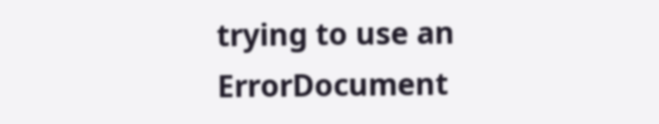trying to use an ErrorDocument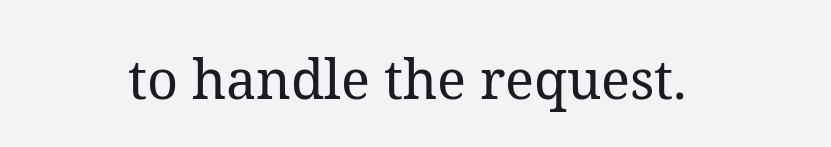to handle the request.